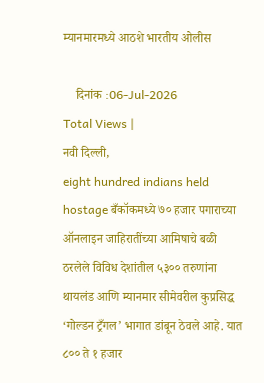म्यानमारमध्ये आठशे भारतीय ओलीस

    दिनांक :06-Jul-2026
Total Views |
नवी दिल्ली,
eight hundred indians held hostage बँकॉकमध्ये ७० हजार पगाराच्या ऑनलाइन जाहिरातींच्या आमिषाचे बळी ठरलेले विविध देशांतील ५३०० तरुणांना थायलंड आणि म्यानमार सीमेवरील कुप्रसिद्ध ‘गोल्डन ट्रँगल’ भागात डांबून ठेवले आहे. यात ८०० ते १ हजार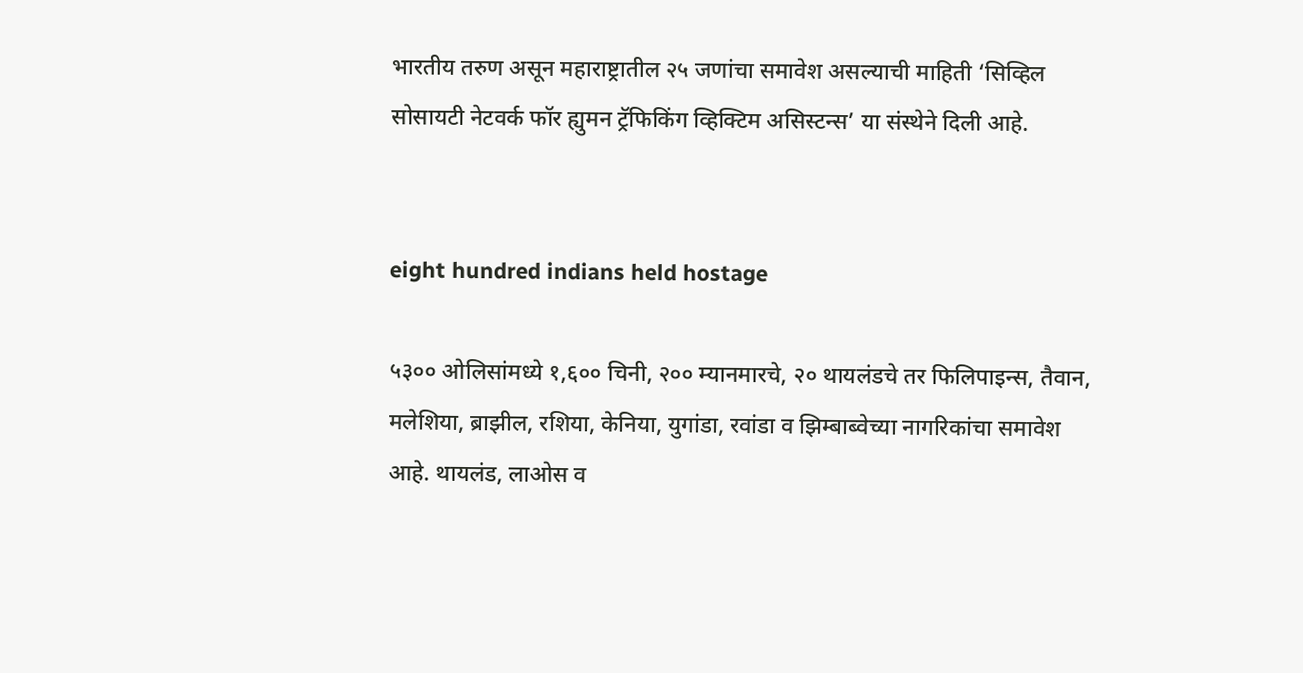भारतीय तरुण असून महाराष्ट्रातील २५ जणांचा समावेश असल्याची माहिती ‘सिव्हिल सोसायटी नेटवर्क फॉर ह्युमन ट्रॅफिकिंग व्हिक्टिम असिस्टन्स’ या संस्थेने दिली आहे.


eight hundred indians held hostage

५३०० ओलिसांमध्ये १,६०० चिनी, २०० म्यानमारचे, २० थायलंडचे तर फिलिपाइन्स, तैवान, मलेशिया, ब्राझील, रशिया, केनिया, युगांडा, रवांडा व झिम्बाब्वेच्या नागरिकांचा समावेश आहे. थायलंड, लाओस व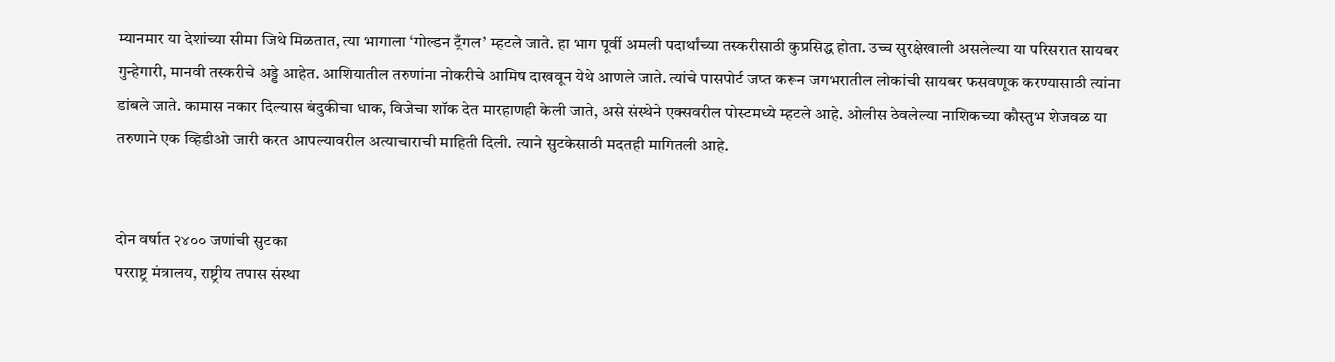म्यानमार या देशांच्या सीमा जिथे मिळतात, त्या भागाला ‘गोल्डन ट्रँगल’ म्हटले जाते. हा भाग पूर्वी अमली पदार्थांच्या तस्करीसाठी कुप्रसिद्ध होता. उच्च सुरक्षेखाली असलेल्या या परिसरात सायबर गुन्हेगारी, मानवी तस्करीचे अड्डे आहेत. आशियातील तरुणांना नोकरीचे आमिष दाखवून येथे आणले जाते. त्यांचे पासपोर्ट जप्त करून जगभरातील लोकांची सायबर फसवणूक करण्यासाठी त्यांना डांबले जाते. कामास नकार दिल्यास बंदुकीचा धाक, विजेचा शॉक देत मारहाणही केली जाते, असे संस्थेने एक्सवरील पोस्टमध्ये म्हटले आहे. ओलीस ठेवलेल्या नाशिकच्या कौस्तुभ शेजवळ या तरुणाने एक व्हिडीओ जारी करत आपल्यावरील अत्याचाराची माहिती दिली. त्याने सुटकेसाठी मदतही मागितली आहे.


दोन वर्षात २४०० जणांची सुटका
परराष्ट्र मंत्रालय, राष्ट्रीय तपास संस्था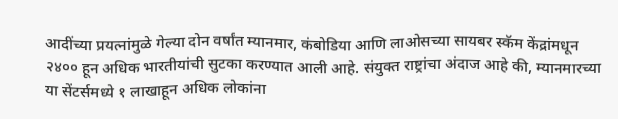आदींच्या प्रयत्नांमुळे गेल्या दोन वर्षांत म्यानमार, कंबोडिया आणि लाओसच्या सायबर स्कॅम केंद्रांमधून २४०० हून अधिक भारतीयांची सुटका करण्यात आली आहे. संयुक्त राष्ट्रांचा अंदाज आहे की, म्यानमारच्या या सेंटर्समध्ये १ लाखाहून अधिक लोकांना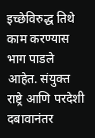इच्छेविरुद्ध तिथे काम करण्यास भाग पाडले आहेत. संयुक्त राष्ट्रे आणि परदेशी दबावानंतर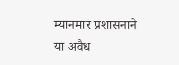म्यानमार प्रशासनाने या अवैध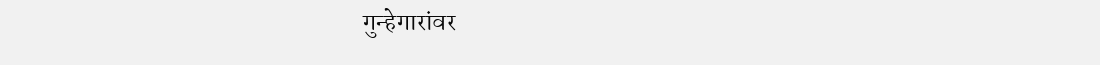गुन्हेगारांवर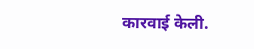कारवाई केली.